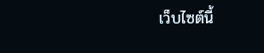เว็บไซต์นี้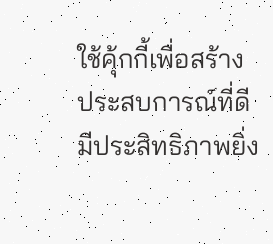ใช้คุ้กกี้เพื่อสร้างประสบการณ์ที่ดีมีประสิทธิภาพยิ่ง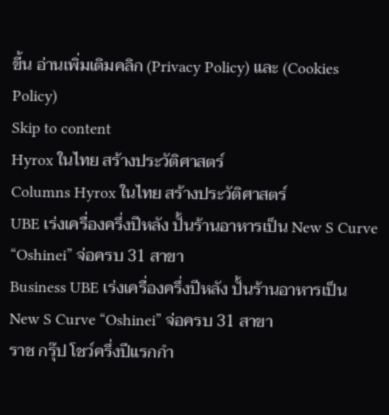ขี้น อ่านเพิ่มเติมคลิก (Privacy Policy) และ (Cookies Policy)
Skip to content
Hyrox ในไทย สร้างประวัติศาสตร์
Columns Hyrox ในไทย สร้างประวัติศาสตร์
UBE เร่งเครื่องครึ่งปีหลัง ปั้นร้านอาหารเป็น New S Curve “Oshinei” จ่อครบ 31 สาขา
Business UBE เร่งเครื่องครึ่งปีหลัง ปั้นร้านอาหารเป็น New S Curve “Oshinei” จ่อครบ 31 สาขา
ราช กรุ๊ป โชว์ครึ่งปีแรกกำ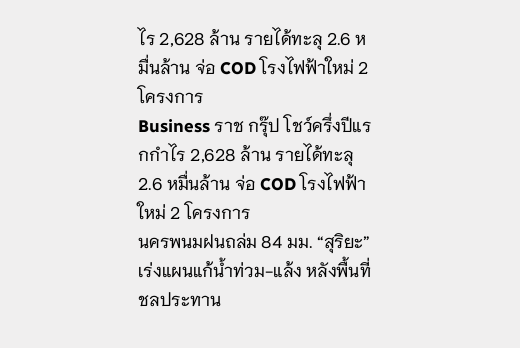ไร 2,628 ล้าน รายได้ทะลุ 2.6 หมื่นล้าน จ่อ COD โรงไฟฟ้าใหม่ 2 โครงการ
Business ราช กรุ๊ป โชว์ครึ่งปีแรกกำไร 2,628 ล้าน รายได้ทะลุ 2.6 หมื่นล้าน จ่อ COD โรงไฟฟ้าใหม่ 2 โครงการ
นครพนมฝนถล่ม 84 มม. “สุริยะ” เร่งแผนแก้น้ำท่วม-แล้ง หลังพื้นที่ชลประทาน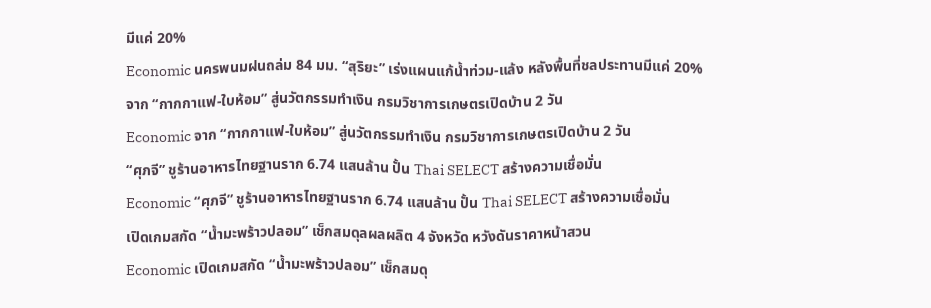มีแค่ 20%
Economic นครพนมฝนถล่ม 84 มม. “สุริยะ” เร่งแผนแก้น้ำท่วม-แล้ง หลังพื้นที่ชลประทานมีแค่ 20%
จาก “กากกาแฟ-ใบห้อม” สู่นวัตกรรมทำเงิน กรมวิชาการเกษตรเปิดบ้าน 2 วัน
Economic จาก “กากกาแฟ-ใบห้อม” สู่นวัตกรรมทำเงิน กรมวิชาการเกษตรเปิดบ้าน 2 วัน
“ศุภจี” ชูร้านอาหารไทยฐานราก 6.74 แสนล้าน ปั้น Thai SELECT สร้างความเชื่อมั่น
Economic “ศุภจี” ชูร้านอาหารไทยฐานราก 6.74 แสนล้าน ปั้น Thai SELECT สร้างความเชื่อมั่น
เปิดเกมสกัด “น้ำมะพร้าวปลอม” เช็กสมดุลผลผลิต 4 จังหวัด หวังดันราคาหน้าสวน
Economic เปิดเกมสกัด “น้ำมะพร้าวปลอม” เช็กสมดุ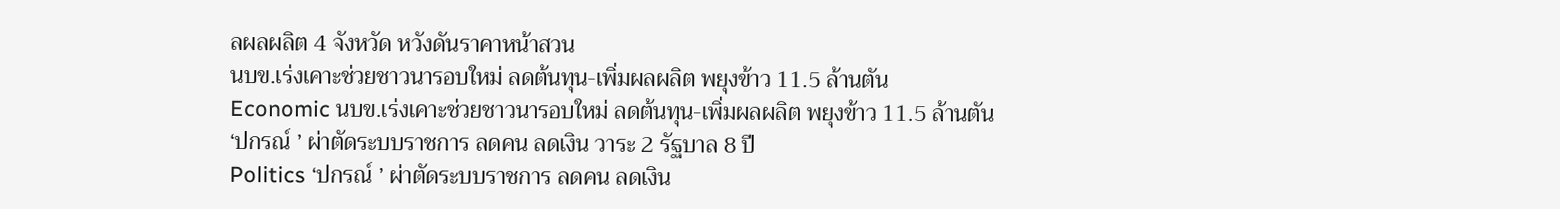ลผลผลิต 4 จังหวัด หวังดันราคาหน้าสวน
นบข.เร่งเคาะช่วยชาวนารอบใหม่ ลดต้นทุน-เพิ่มผลผลิต พยุงข้าว 11.5 ล้านตัน
Economic นบข.เร่งเคาะช่วยชาวนารอบใหม่ ลดต้นทุน-เพิ่มผลผลิต พยุงข้าว 11.5 ล้านตัน
‘ปกรณ์ ’ ผ่าตัดระบบราชการ ลดคน ลดเงิน วาระ 2 รัฐบาล 8 ปี
Politics ‘ปกรณ์ ’ ผ่าตัดระบบราชการ ลดคน ลดเงิน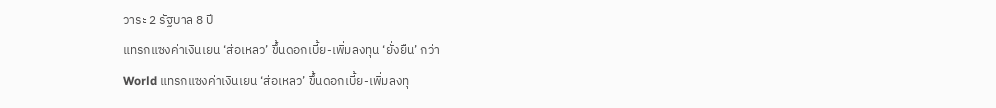วาระ 2 รัฐบาล 8 ปี
แทรกแซงค่าเงินเยน ‘ส่อเหลว’ ขึ้นดอกเบี้ย-เพิ่มลงทุน ‘ยั่งยืน’ กว่า
World แทรกแซงค่าเงินเยน ‘ส่อเหลว’ ขึ้นดอกเบี้ย-เพิ่มลงทุ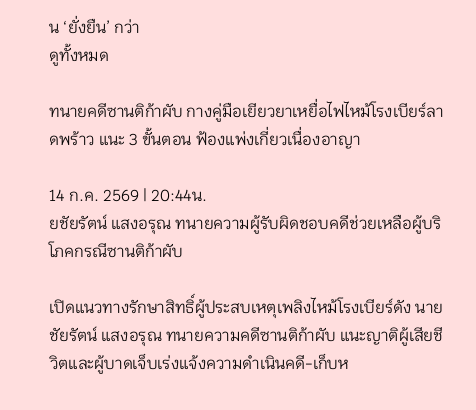น ‘ยั่งยืน’ กว่า
ดูทั้งหมด

ทนายคดีซานติก้าผับ กางคู่มือเยียวยาเหยื่อไฟไหม้โรงเบียร์ลาดพร้าว แนะ 3 ขั้นตอน ฟ้องแพ่งเกี่ยวเนื่องอาญา

14 ก.ค. 2569 | 20:44น.
ยชัยรัตน์ แสงอรุณ ทนายความผู้รับผิดชอบคดีช่วยเหลือผู้บริโภคกรณีซานติก้าผับ

เปิดแนวทางรักษาสิทธิ์ผู้ประสบเหตุเพลิงไหม้โรงเบียร์ดัง นายชัยรัตน์ แสงอรุณ ทนายความคดีซานติก้าผับ แนะญาติผู้เสียชีวิตและผู้บาดเจ็บเร่งแจ้งความดำเนินคดี-เก็บห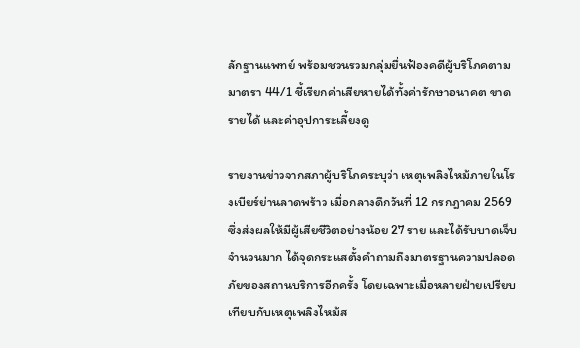ลักฐานแพทย์ พร้อมชวนรวมกลุ่มยื่นฟ้องคดีผู้บริโภคตามมาตรา 44/1 ชี้เรียกค่าเสียหายได้ทั้งค่ารักษาอนาคต ขาดรายได้ และค่าอุปการะเลี้ยงดู

รายงานข่าวจากสภาผู้บริโภคระบุว่า เหตุเพลิงไหม้ภายในโรงเบียร์ย่านลาดพร้าว เมื่อกลางดึกวันที่ 12 กรกฎาคม 2569 ซึ่งส่งผลให้มีผู้เสียชีวิตอย่างน้อย 27 ราย และได้รับบาดเจ็บจำนวนมาก ได้จุดกระแสตั้งคำถามถึงมาตรฐานความปลอดภัยของสถานบริการอีกครั้ง โดยเฉพาะเมื่อหลายฝ่ายเปรียบเทียบกับเหตุเพลิงไหม้ส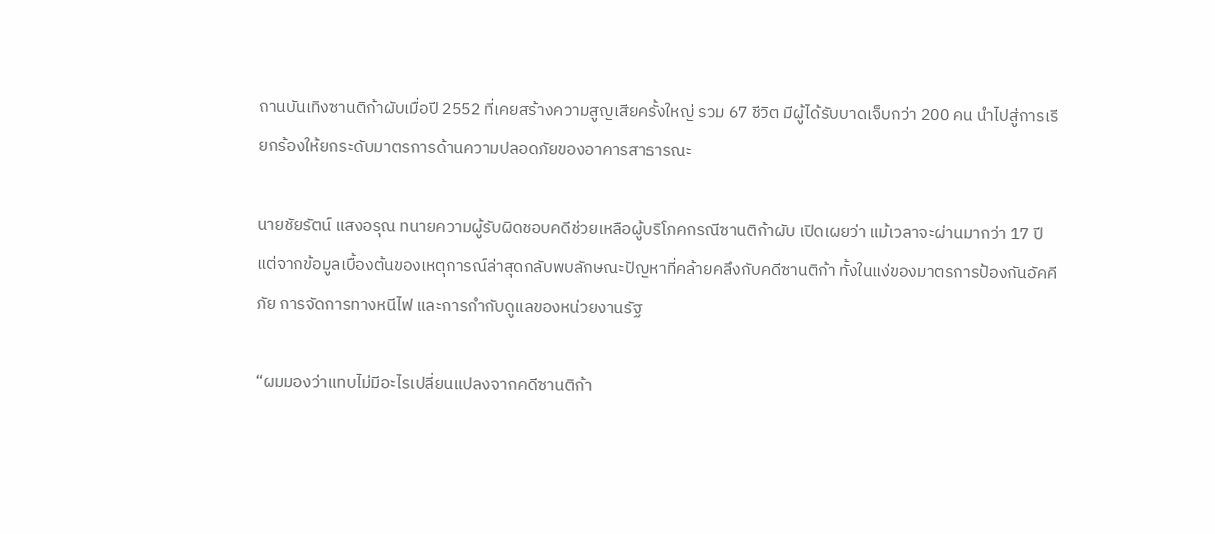ถานบันเทิงซานติก้าผับเมื่อปี 2552 ที่เคยสร้างความสูญเสียครั้งใหญ่ รวม 67 ชีวิต มีผู้ได้รับบาดเจ็บกว่า 200 คน นำไปสู่การเรียกร้องให้ยกระดับมาตรการด้านความปลอดภัยของอาคารสาธารณะ

นายชัยรัตน์ แสงอรุณ ทนายความผู้รับผิดชอบคดีช่วยเหลือผู้บริโภคกรณีซานติก้าผับ เปิดเผยว่า แม้เวลาจะผ่านมากว่า 17 ปี แต่จากข้อมูลเบื้องต้นของเหตุการณ์ล่าสุดกลับพบลักษณะปัญหาที่คล้ายคลึงกับคดีซานติก้า ทั้งในแง่ของมาตรการป้องกันอัคคีภัย การจัดการทางหนีไฟ และการกำกับดูแลของหน่วยงานรัฐ

“ผมมองว่าแทบไม่มีอะไรเปลี่ยนแปลงจากคดีซานติก้า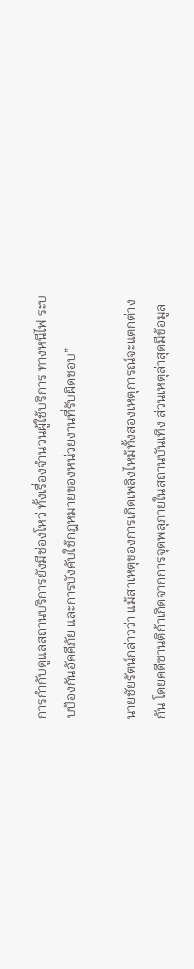การกำกับดูแลสถานบริการยังมีช่องโหว่ ทั้งเรื่องจำนวนผู้ใช้บริการ ทางหนีไฟ ระบบป้องกันอัคคีภัย และการบังคับใช้กฎหมายของหน่วยงานที่รับผิดชอบ”

นายชัยรัตน์กล่าวว่า แม้สาเหตุของการเกิดเพลิงไหม้ทั้งสองเหตุการณ์จะแตกต่างกัน โดยคดีซานติก้าเกิดจากการจุดพลุภายในสถานบันเทิง ส่วนเหตุล่าสุดมีข้อมูล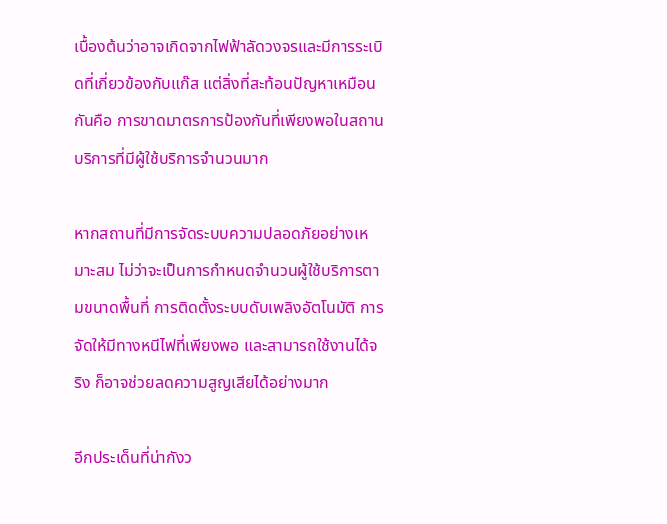เบื้องต้นว่าอาจเกิดจากไฟฟ้าลัดวงจรและมีการระเบิดที่เกี่ยวข้องกับแก๊ส แต่สิ่งที่สะท้อนปัญหาเหมือนกันคือ การขาดมาตรการป้องกันที่เพียงพอในสถานบริการที่มีผู้ใช้บริการจำนวนมาก

หากสถานที่มีการจัดระบบความปลอดภัยอย่างเหมาะสม ไม่ว่าจะเป็นการกำหนดจำนวนผู้ใช้บริการตามขนาดพื้นที่ การติดตั้งระบบดับเพลิงอัตโนมัติ การจัดให้มีทางหนีไฟที่เพียงพอ และสามารถใช้งานได้จริง ก็อาจช่วยลดความสูญเสียได้อย่างมาก

อีกประเด็นที่น่ากังว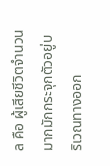ล คือ ผู้เสียชีวิตจำนวนมากมักกระจุกตัวอยู่บริเวณทางออก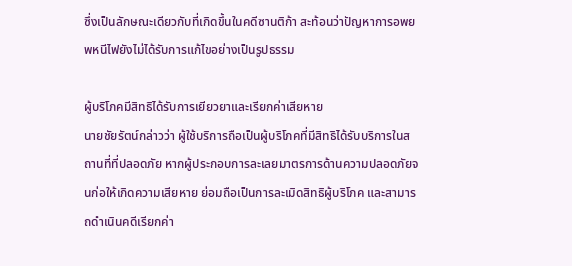ซึ่งเป็นลักษณะเดียวกับที่เกิดขึ้นในคดีซานติก้า สะท้อนว่าปัญหาการอพยพหนีไฟยังไม่ได้รับการแก้ไขอย่างเป็นรูปธรรม

ผู้บริโภคมีสิทธิได้รับการเยียวยาและเรียกค่าเสียหาย
นายชัยรัตน์กล่าวว่า ผู้ใช้บริการถือเป็นผู้บริโภคที่มีสิทธิได้รับบริการในสถานที่ที่ปลอดภัย หากผู้ประกอบการละเลยมาตรการด้านความปลอดภัยจนก่อให้เกิดความเสียหาย ย่อมถือเป็นการละเมิดสิทธิผู้บริโภค และสามารถดำเนินคดีเรียกค่า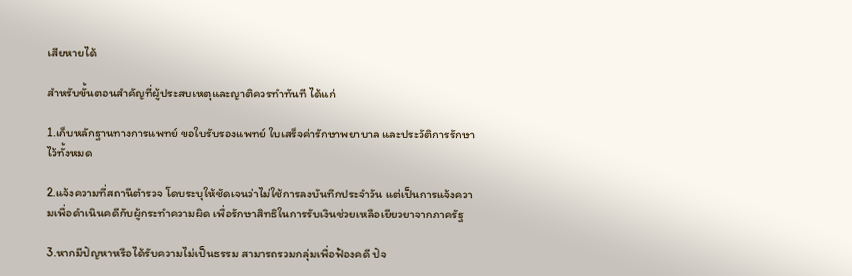เสียหายได้

สำหรับขั้นตอนสำคัญที่ผู้ประสบเหตุและญาติควรทำทันที ได้แก่

1.เก็บหลักฐานทางการแพทย์ ขอใบรับรองแพทย์ ใบเสร็จค่ารักษาพยาบาล และประวัติการรักษาไว้ทั้งหมด

2.แจ้งความที่สถานีตำรวจ โดบระบุให้ชัดเจนว่าไม่ใช้การลงบันทึกประจำวัน แต่เป็นการแจ้งความเพื่อดำเนินคดีกับผู้กระทำความผิด เพื่อรักษาสิทธิในการรับเงินช่วยเหลือเยียวยาจากภาครัฐ

3.หากมีปัญหาหรือได้รับความไม่เป็นธรรม สามารถรวมกลุ่มเพื่อฟ้องคดี ปัจ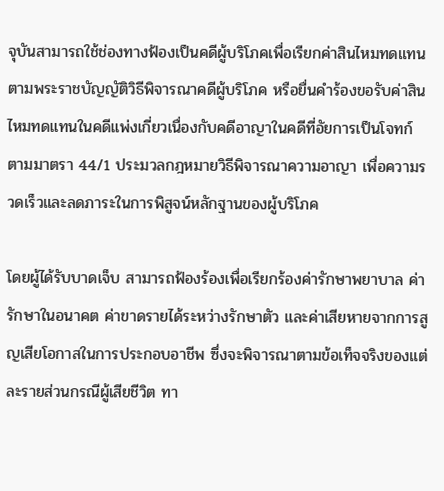จุบันสามารถใช้ช่องทางฟ้องเป็นคดีผู้บริโภคเพื่อเรียกค่าสินไหมทดแทน ตามพระราชบัญญัติวิธีพิจารณาคดีผู้บริโภค หรือยื่นคำร้องขอรับค่าสินไหมทดแทนในคดีแพ่งเกี่ยวเนื่องกับคดีอาญาในคดีที่อัยการเป็นโจทก์ ตามมาตรา 44/1 ประมวลกฎหมายวิธีพิจารณาความอาญา เพื่อความรวดเร็วและลดภาระในการพิสูจน์หลักฐานของผู้บริโภค

โดยผู้ได้รับบาดเจ็บ สามารถฟ้องร้องเพื่อเรียกร้องค่ารักษาพยาบาล ค่ารักษาในอนาคต ค่าขาดรายได้ระหว่างรักษาตัว และค่าเสียหายจากการสูญเสียโอกาสในการประกอบอาชีพ ซึ่งจะพิจารณาตามข้อเท็จจริงของแต่ละรายส่วนกรณีผู้เสียชีวิต ทา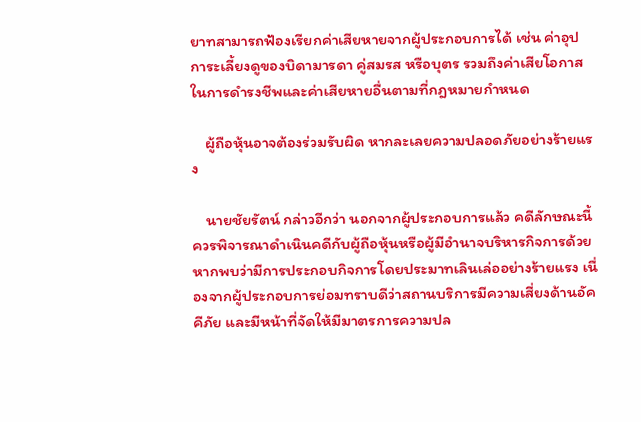ยาทสามารถฟ้องเรียกค่าเสียหายจากผู้ประกอบการได้ เช่น ค่าอุปการะเลี้ยงดูของบิดามารดา คู่สมรส หรือบุตร รวมถึงค่าเสียโอกาสในการดำรงชีพและค่าเสียหายอื่นตามที่กฎหมายกำหนด

    ผู้ถือหุ้นอาจต้องร่วมรับผิด หากละเลยความปลอดภัยอย่างร้ายแรง

    นายชัยรัตน์ กล่าวอีกว่า นอกจากผู้ประกอบการแล้ว คดีลักษณะนี้ควรพิจารณาดำเนินคดีกับผู้ถือหุ้นหรือผู้มีอำนาจบริหารกิจการด้วย หากพบว่ามีการประกอบกิจการโดยประมาทเลินเล่ออย่างร้ายแรง เนื่องจากผู้ประกอบการย่อมทราบดีว่าสถานบริการมีความเสี่ยงด้านอัคคีภัย และมีหน้าที่จัดให้มีมาตรการความปล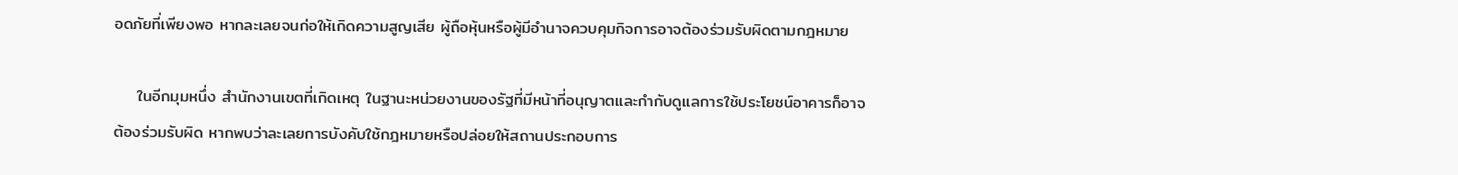อดภัยที่เพียงพอ หากละเลยจนก่อให้เกิดความสูญเสีย ผู้ถือหุ้นหรือผู้มีอำนาจควบคุมกิจการอาจต้องร่วมรับผิดตามกฎหมาย

    ในอีกมุมหนึ่ง สำนักงานเขตที่เกิดเหตุ ในฐานะหน่วยงานของรัฐที่มีหน้าที่อนุญาตและกำกับดูแลการใช้ประโยชน์อาคารก็อาจต้องร่วมรับผิด หากพบว่าละเลยการบังคับใช้กฎหมายหรือปล่อยให้สถานประกอบการ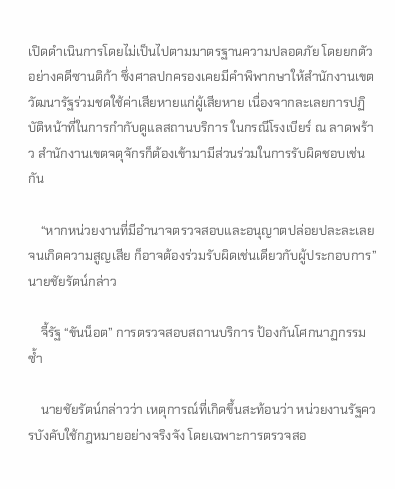เปิดดำเนินการโดยไม่เป็นไปตามมาตรฐานความปลอดภัย โดยยกตัวอย่างคดีซานติก้า ซึ่งศาลปกครองเคยมีคำพิพากษาให้สำนักงานเขตวัฒนารัฐร่วมชดใช้ค่าเสียหายแก่ผู้เสียหาย เนื่องจากละเลยการปฏิบัติหน้าที่ในการกำกับดูแลสถานบริการ ในกรณีโรงเบียร์ ณ ลาดพร้าว สำนักงานเขตจตุจักรก็ต้องเข้ามามีส่วนร่วมในการรับผิดชอบเช่นกัน

    “หากหน่วยงานที่มีอำนาจตรวจสอบและอนุญาตปล่อยปละละเลยจนเกิดความสูญเสีย ก็อาจต้องร่วมรับผิดเช่นเดียวกับผู้ประกอบการ” นายชัยรัตน์กล่าว

    จี้รัฐ “ขันน็อต” การตรวจสอบสถานบริการ ป้องกันโศกนาฏกรรมซ้ำ

    นายชัยรัตน์กล่าวว่า เหตุการณ์ที่เกิดขึ้นสะท้อนว่า หน่วยงานรัฐควรบังคับใช้กฎหมายอย่างจริงจัง โดยเฉพาะการตรวจสอ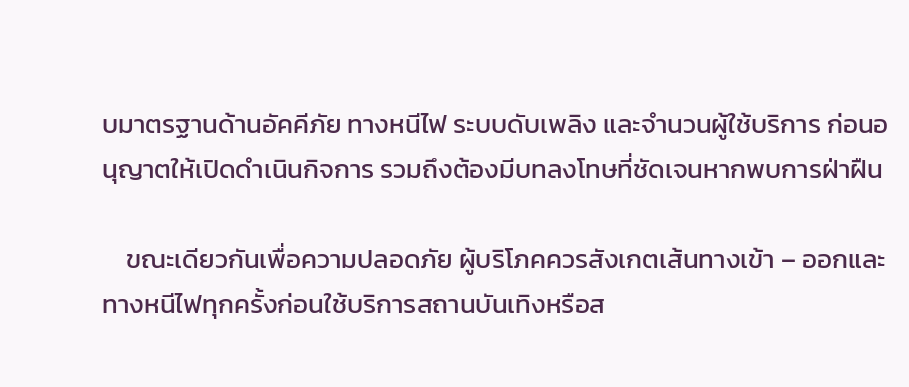บมาตรฐานด้านอัคคีภัย ทางหนีไฟ ระบบดับเพลิง และจำนวนผู้ใช้บริการ ก่อนอนุญาตให้เปิดดำเนินกิจการ รวมถึงต้องมีบทลงโทษที่ชัดเจนหากพบการฝ่าฝืน

    ขณะเดียวกันเพื่อความปลอดภัย ผู้บริโภคควรสังเกตเส้นทางเข้า – ออกและทางหนีไฟทุกครั้งก่อนใช้บริการสถานบันเทิงหรือส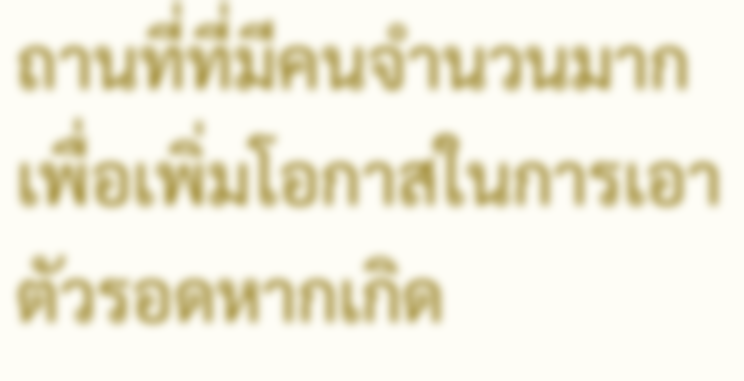ถานที่ที่มีคนจำนวนมาก เพื่อเพิ่มโอกาสในการเอาตัวรอดหากเกิด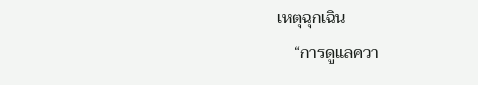เหตุฉุกเฉิน
    “การดูแลควา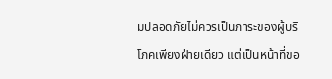มปลอดภัยไม่ควรเป็นภาระของผู้บริโภคเพียงฝ่ายเดียว แต่เป็นหน้าที่ขอ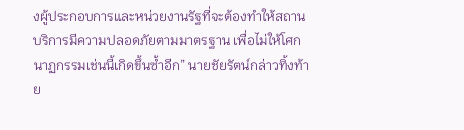งผู้ประกอบการและหน่วยงานรัฐที่จะต้องทำให้สถานบริการมีความปลอดภัยตามมาตรฐาน เพื่อไม่ให้โศกนาฏกรรมเช่นนี้เกิดขึ้นซ้ำอีก” นายชัยรัตน์กล่าวทิ้งท้าย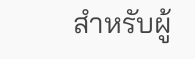สำหรับผู้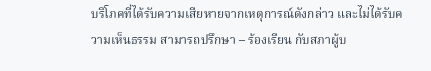บริโภคที่ได้รับความเสียหายจากเหตุการณ์ดังกล่าว และไม่ได้รับความเห็นธรรม สามารถปรึกษา – ร้องเรียน กับสภาผู้บ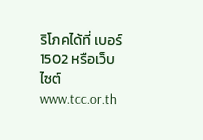ริโภคได้ที่ เบอร์ 1502 หรือเว็บไซต์ www.tcc.or.th